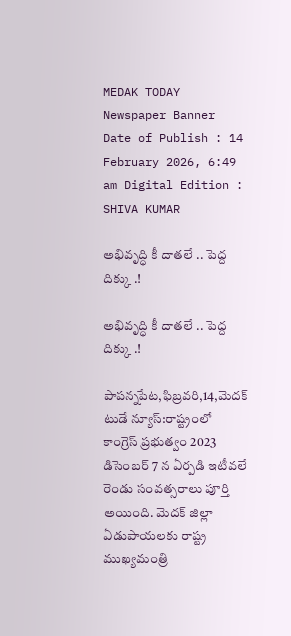MEDAK TODAY
Newspaper Banner
Date of Publish : 14 February 2026, 6:49 am Digital Edition : SHIVA KUMAR

అభివృద్ధి కీ దాతలే .. పెద్ద దిక్కు .!

అభివృద్ధి కీ దాతలే .. పెద్ద దిక్కు .!

పాపన్నపేట,ఫిబ్రవరి,14,మెదక్ టుడే న్యూస్:రాష్ట్రంలో కాంగ్రెస్ ప్రభుత్వం 2023 డిసెంబర్ 7 న ఏర్పడి ఇటీవలే రెండు సంవత్సరాలు పూర్తి అయింది. మెదక్ జిల్లా ఏడుపాయలకు రాష్ట్ర ముఖ్యమంత్రి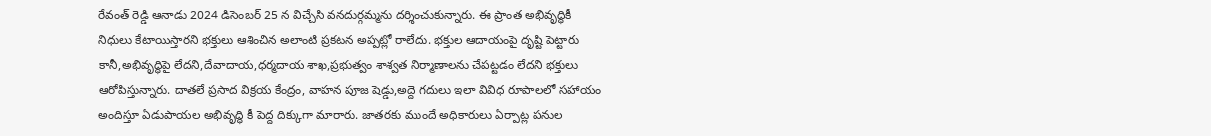రేవంత్ రెడ్డి ఆనాడు 2024 డిసెంబర్ 25 న విచ్చేసి వనదుర్గమ్మను దర్శించుకున్నారు. ఈ ప్రాంత అభివృద్ధికీ నిధులు కేటాయిస్తారని భక్తులు ఆశించిన అలాంటి ప్రకటన అప్పట్లో రాలేదు. భక్తుల ఆదాయంపై దృష్టి పెట్టారు కానీ,అభివృద్ధిపై లేదని,దేవాదాయ,ధర్మదాయ శాఖ,ప్రభుత్వం శాశ్వత నిర్మాణాలను చేపట్టడం లేదని భక్తులు ఆరోపిస్తున్నారు. దాతలే ప్రసాద విక్రయ కేంద్రం, వాహన పూజ షెడ్డు,అద్దె గదులు ఇలా వివిధ రూపాలలో సహాయం అందిస్తూ ఏడుపాయల అభివృద్ధి కీ పెద్ద దిక్కుగా మారారు. జాతరకు ముందే అధికారులు ఏర్పాట్ల పనుల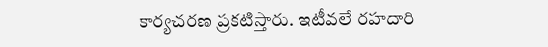కార్యచరణ ప్రకటిస్తారు. ఇటీవలే రహదారి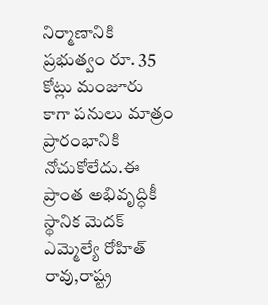నిర్మాణానికి ప్రభుత్వం రూ. 35 కోట్లు మంజూరు కాగా పనులు మాత్రం ప్రారంభానికి నోచుకోలేదు.ఈ ప్రాంత అభివృద్ధికీ స్థానిక మెదక్ ఎమ్మెల్యే రోహిత్ రావు,రాష్ట్ర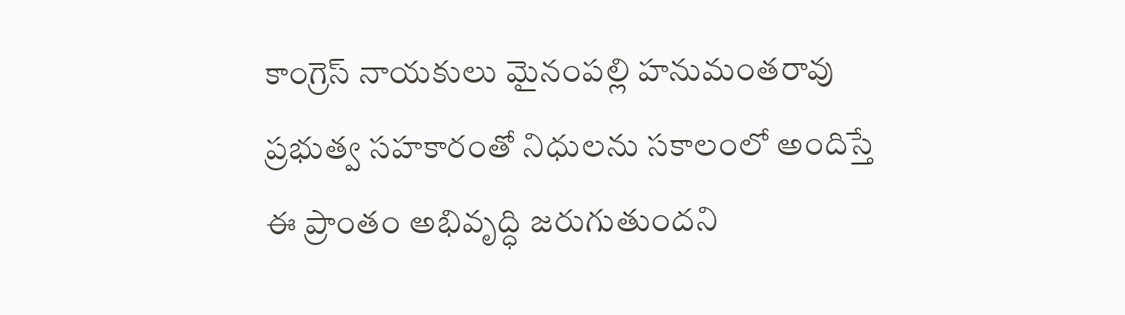కాంగ్రెస్ నాయకులు మైనంపల్లి హనుమంతరావు ప్రభుత్వ సహకారంతో నిధులను సకాలంలో అందిస్తే ఈ ప్రాంతం అభివృద్ధి జరుగుతుందని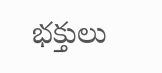భక్తులు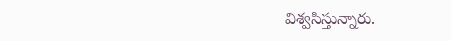విశ్వసిస్తున్నారు.